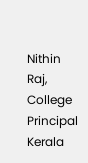Nithin Raj, College Principal
Kerala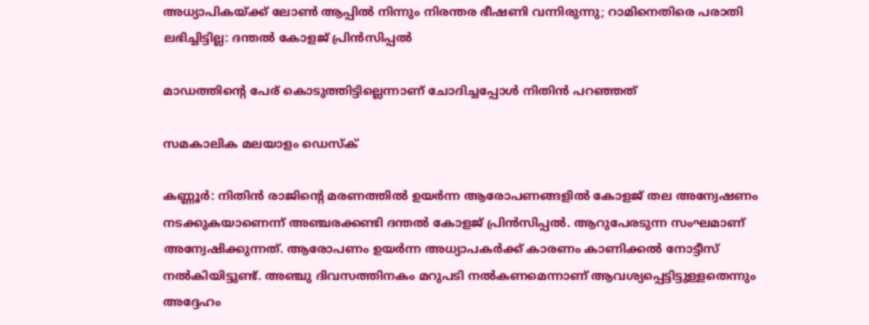അധ്യാപികയ്ക്ക് ലോണ്‍ ആപ്പില്‍ നിന്നും നിരന്തര ഭീഷണി വന്നിരുന്നു; റാമിനെതിരെ പരാതി ലഭിച്ചിട്ടില്ല: ദന്തല്‍ കോളജ് പ്രിന്‍സിപ്പല്‍

മാഡത്തിന്റെ പേര് കൊടുത്തിട്ടില്ലെന്നാണ് ചോദിച്ചപ്പോള്‍ നിതിന്‍ പറഞ്ഞത്

സമകാലിക മലയാളം ഡെസ്ക്

കണ്ണൂര്‍: നിതിന്‍ രാജിന്റെ മരണത്തില്‍ ഉയര്‍ന്ന ആരോപണങ്ങളില്‍ കോളജ് തല അന്വേഷണം നടക്കുകയാണെന്ന് അഞ്ചരക്കണ്ടി ദന്തല്‍ കോളജ് പ്രിന്‍സിപ്പല്‍. ആറുപേരടുന്ന സംഘമാണ് അന്വേഷിക്കുന്നത്. ആരോപണം ഉയര്‍ന്ന അധ്യാപകര്‍ക്ക് കാരണം കാണിക്കല്‍ നോട്ടീസ് നല്‍കിയിട്ടുണ്ട്. അഞ്ചു ദിവസത്തിനകം മറുപടി നല്‍കണമെന്നാണ് ആവശ്യപ്പെട്ടിട്ടുള്ളതെന്നും അദ്ദേഹം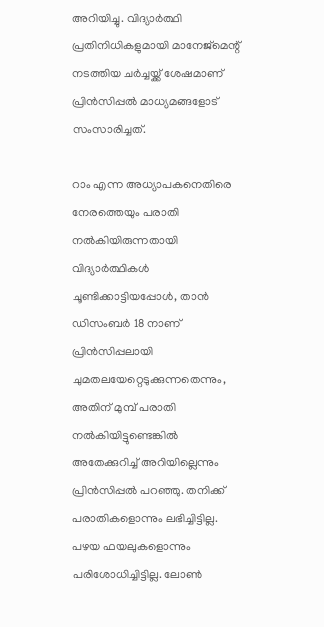അറിയിച്ചു. വിദ്യാര്‍ത്ഥി പ്രതിനിധികളുമായി മാനേജ്‌മെന്റ് നടത്തിയ ചര്‍ച്ചയ്ക്ക് ശേഷമാണ് പ്രിന്‍സിപ്പല്‍ മാധ്യമങ്ങളോട് സംസാരിച്ചത്.

റാം എന്ന അധ്യാപകനെതിരെ നേരത്തെയും പരാതി നല്‍കിയിരുന്നതായി വിദ്യാര്‍ത്ഥികള്‍ ചൂണ്ടിക്കാട്ടിയപ്പോള്‍, താന്‍ ഡിസംബര്‍ 18 നാണ് പ്രിന്‍സിപ്പലായി ചുമതലയേറ്റെടുക്കുന്നതെന്നും, അതിന് മുമ്പ് പരാതി നല്‍കിയിട്ടുണ്ടെങ്കില്‍ അതേക്കുറിച്ച് അറിയില്ലെന്നും പ്രിന്‍സിപ്പല്‍ പറഞ്ഞു. തനിക്ക് പരാതികളൊന്നും ലഭിച്ചിട്ടില്ല. പഴയ ഫയലുകളൊന്നും പരിശോധിച്ചിട്ടില്ല. ലോണ്‍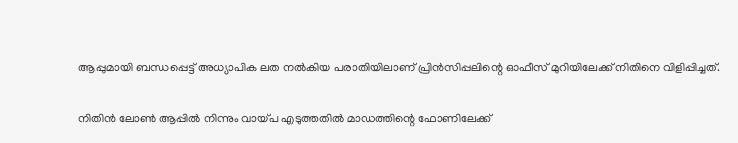ആപ്പുമായി ബന്ധപ്പെട്ട് അധ്യാപിക ലത നല്‍കിയ പരാതിയിലാണ് പ്രിന്‍സിപ്പലിന്റെ ഓഫീസ് മുറിയിലേക്ക് നിതിനെ വിളിപ്പിച്ചത്.

നിതിന്‍ ലോണ്‍ ആപ്പില്‍ നിന്നും വായ്പ എടുത്തതില്‍ മാഡത്തിന്റെ ഫോണിലേക്ക്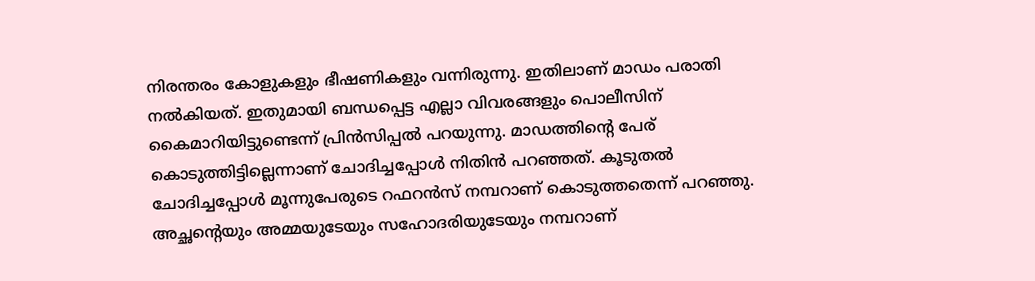നിരന്തരം കോളുകളും ഭീഷണികളും വന്നിരുന്നു. ഇതിലാണ് മാഡം പരാതി നല്‍കിയത്. ഇതുമായി ബന്ധപ്പെട്ട എല്ലാ വിവരങ്ങളും പൊലീസിന് കൈമാറിയിട്ടുണ്ടെന്ന് പ്രിന്‍സിപ്പല്‍ പറയുന്നു. മാഡത്തിന്റെ പേര് കൊടുത്തിട്ടില്ലെന്നാണ് ചോദിച്ചപ്പോള്‍ നിതിന്‍ പറഞ്ഞത്. കൂടുതല്‍ ചോദിച്ചപ്പോള്‍ മൂന്നുപേരുടെ റഫറന്‍സ് നമ്പറാണ് കൊടുത്തതെന്ന് പറഞ്ഞു. അച്ഛന്റെയും അമ്മയുടേയും സഹോദരിയുടേയും നമ്പറാണ്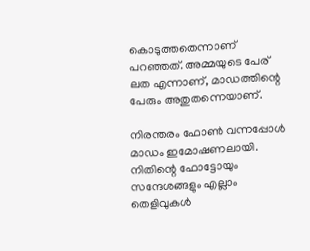കൊടുത്തതെന്നാണ് പറഞ്ഞത്. അമ്മയുടെ പേര് ലത എന്നാണ്, മാഡത്തിന്റെ പേരും അതുതന്നെയാണ്.

നിരന്തരം ഫോണ്‍ വന്നപ്പോള്‍ മാഡം ഇമോഷണലായി. നിതിന്റെ ഫോട്ടോയും സന്ദേശങ്ങളും എല്ലാം തെളിവുകള്‍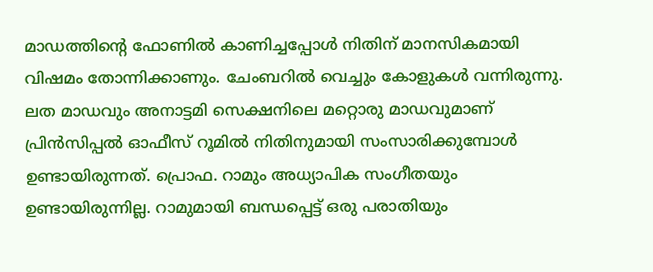മാഡത്തിന്റെ ഫോണില്‍ കാണിച്ചപ്പോള്‍ നിതിന് മാനസികമായി വിഷമം തോന്നിക്കാണും. ചേംബറില്‍ വെച്ചും കോളുകള്‍ വന്നിരുന്നു. ലത മാഡവും അനാട്ടമി സെക്ഷനിലെ മറ്റൊരു മാഡവുമാണ് പ്രിന്‍സിപ്പല്‍ ഓഫീസ് റൂമില്‍ നിതിനുമായി സംസാരിക്കുമ്പോള്‍ ഉണ്ടായിരുന്നത്. പ്രൊഫ. റാമും അധ്യാപിക സംഗീതയും ഉണ്ടായിരുന്നില്ല. റാമുമായി ബന്ധപ്പെട്ട് ഒരു പരാതിയും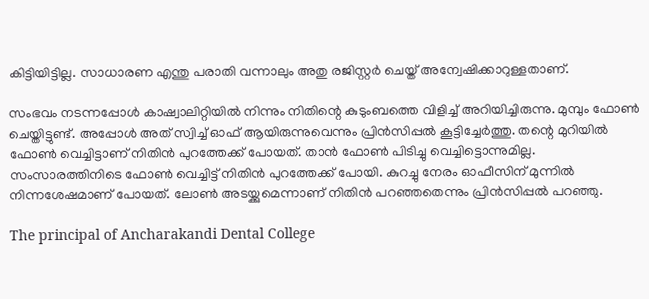കിട്ടിയിട്ടില്ല. സാധാരണ എന്തു പരാതി വന്നാലും അതു രജിസ്റ്റര്‍ ചെയ്ത് അന്വേഷിക്കാറുള്ളതാണ്.

സംഭവം നടന്നപ്പോള്‍ കാഷ്വാലിറ്റിയില്‍ നിന്നും നിതിന്റെ കുടുംബത്തെ വിളിച്ച് അറിയിച്ചിരുന്നു. മുമ്പും ഫോണ്‍ ചെയ്തിട്ടുണ്ട്. അപ്പോള്‍ അത് സ്വിച്ച് ഓഫ് ആയിരുന്നുവെന്നും പ്രിന്‍സിപ്പല്‍ കൂട്ടിച്ചേര്‍ത്തു. തന്റെ മുറിയില്‍ ഫോണ്‍ വെച്ചിട്ടാണ് നിതിന്‍ പുറത്തേക്ക് പോയത്. താന്‍ ഫോണ്‍ പിടിച്ചു വെച്ചിട്ടൊന്നുമില്ല. സംസാരത്തിനിടെ ഫോണ്‍ വെച്ചിട്ട് നിതിന്‍ പുറത്തേക്ക് പോയി. കുറച്ചു നേരം ഓഫീസിന് മുന്നില്‍ നിന്നശേഷമാണ് പോയത്. ലോണ്‍ അടയ്ക്കുമെന്നാണ് നിതിന്‍ പറഞ്ഞതെന്നും പ്രിന്‍സിപ്പല്‍ പറഞ്ഞു.

The principal of Ancharakandi Dental College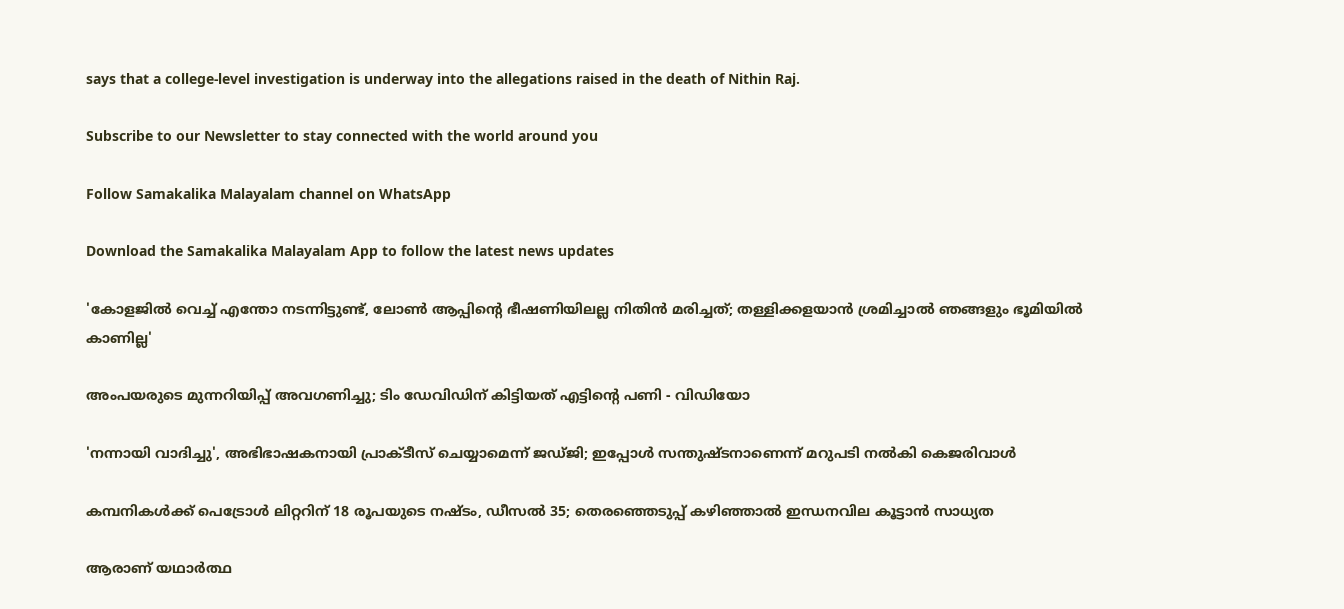says that a college-level investigation is underway into the allegations raised in the death of Nithin Raj.

Subscribe to our Newsletter to stay connected with the world around you

Follow Samakalika Malayalam channel on WhatsApp

Download the Samakalika Malayalam App to follow the latest news updates

'കോളജില്‍ വെച്ച് എന്തോ നടന്നിട്ടുണ്ട്, ലോണ്‍ ആപ്പിന്റെ ഭീഷണിയിലല്ല നിതിന്‍ മരിച്ചത്; തള്ളിക്കളയാന്‍ ശ്രമിച്ചാല്‍ ഞങ്ങളും ഭൂമിയില്‍ കാണില്ല'

അംപയരുടെ മുന്നറിയിപ്പ് അവഗണിച്ചു; ടിം ഡേവിഡിന് കിട്ടിയത് എട്ടിന്റെ പണി - വിഡിയോ

'നന്നായി വാദിച്ചു', അഭിഭാഷകനായി പ്രാക്ടീസ് ചെയ്യാമെന്ന് ജഡ്ജി; ഇപ്പോള്‍ സന്തുഷ്ടനാണെന്ന് മറുപടി നല്‍കി കെജരിവാള്‍

കമ്പനികള്‍ക്ക് പെട്രോള്‍ ലിറ്ററിന് 18 രൂപയുടെ നഷ്ടം, ഡീസല്‍ 35; തെരഞ്ഞെടുപ്പ് കഴിഞ്ഞാല്‍ ഇന്ധനവില കൂട്ടാന്‍ സാധ്യത

ആരാണ് യഥാർത്ഥ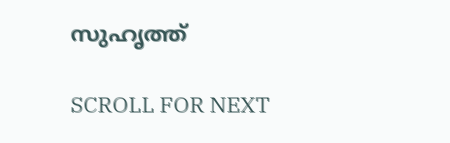സുഹൃത്ത്

SCROLL FOR NEXT